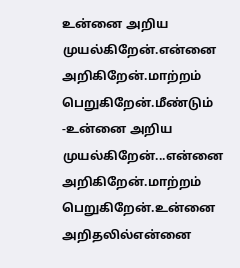உன்னை அறிய முயல்கிறேன்.என்னை அறிகிறேன்.மாற்றம் பெறுகிறேன்.மீண்டும் -உன்னை அறிய முயல்கிறேன்...என்னை அறிகிறேன்.மாற்றம் பெறுகிறேன்.உன்னை அறிதலில்என்னை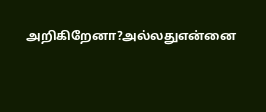அறிகிறேனா?அல்லதுஎன்னை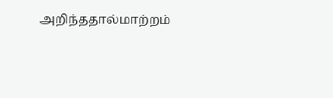அறிந்ததால்மாற்றம்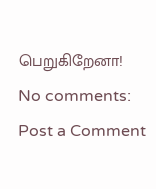பெறுகிறேனா!
No comments:
Post a Comment